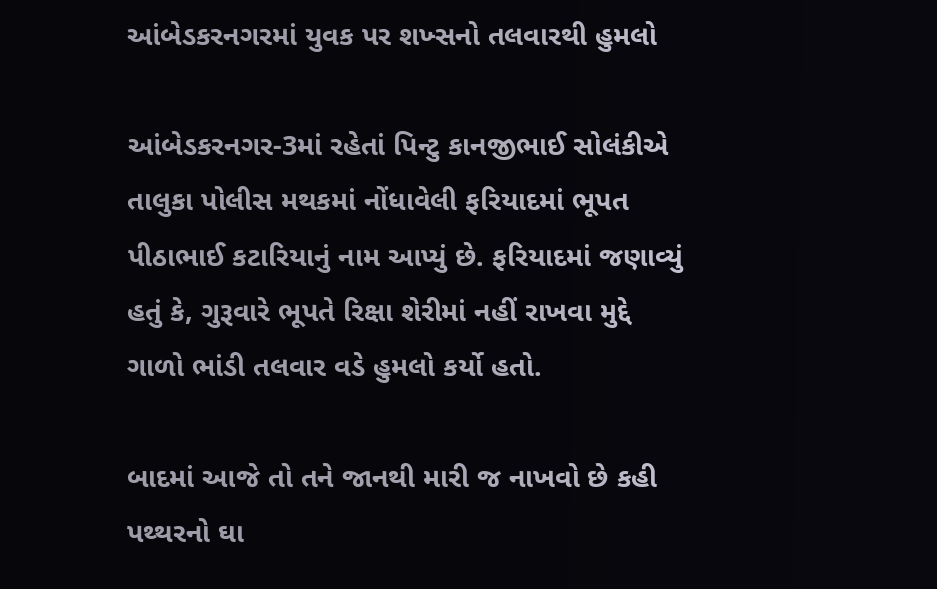આંબેડકરનગરમાં યુવક પર શખ્સનો તલવારથી હુમલો

આંબેડકરનગર-3માં રહેતાં પિન્ટુ કાનજીભાઈ સોલંકીએ તાલુકા પોલીસ મથકમાં નોંધાવેલી ફરિયાદમાં ભૂપત પીઠાભાઈ કટારિયાનું નામ આપ્યું છે. ફરિયાદમાં જણાવ્યું હતું કે, ગુરૂવારે ભૂપતે રિક્ષા શેરીમાં નહીં રાખવા મુદ્દે ગાળો ભાંડી તલવાર વડે હુમલો કર્યો હતો.

બાદમાં આજે તો તને જાનથી મારી જ નાખવો છે કહી પથ્થરનો ઘા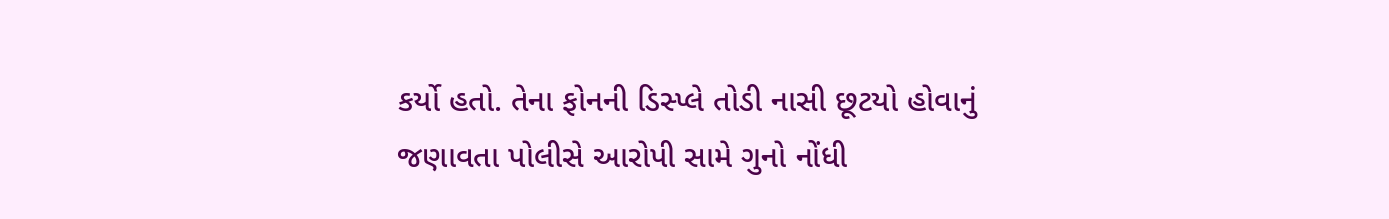કર્યો હતો. તેના ફોનની ડિસ્પ્લે તોડી નાસી છૂટયો હોવાનું જણાવતા પોલીસે આરોપી સામે ગુનો નોંધી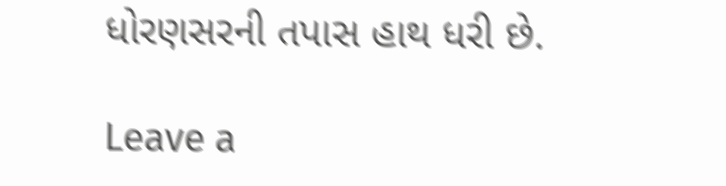ધોરણસરની તપાસ હાથ ધરી છે.

Leave a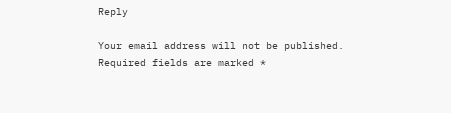Reply

Your email address will not be published. Required fields are marked *